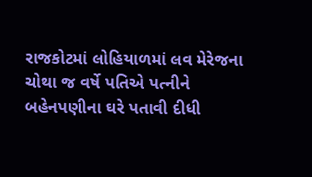રાજકોટમાં લોહિયાળમાં લવ મેરેજના ચોથા જ વર્ષે પતિએ પત્નીને બહેનપણીના ઘરે પતાવી દીધી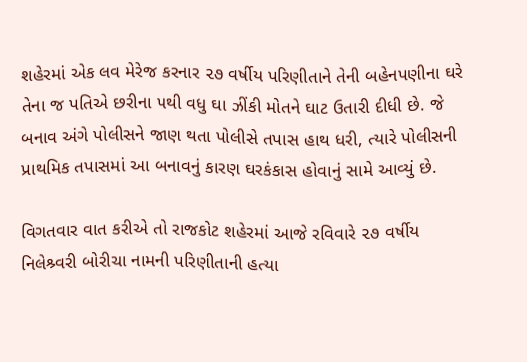શહેરમાં એક લવ મેરેજ કરનાર ૨૭ વર્ષીય પરિણીતાને તેની બહેનપણીના ઘરે તેના જ પતિએ છરીના ૫થી વધુ ઘા ઝીંકી મોતને ઘાટ ઉતારી દીધી છે. જે બનાવ અંગે પોલીસને જાણ થતા પોલીસે તપાસ હાથ ધરી, ત્યારે પોલીસની પ્રાથમિક તપાસમાં આ બનાવનું કારણ ઘરકંકાસ હોવાનું સામે આવ્યું છે.

વિગતવાર વાત કરીએ તો રાજકોટ શહેરમાં આજે રવિવારે ૨૭ વર્ષીય નિલેશ્ર્વરી બોરીચા નામની પરિણીતાની હત્યા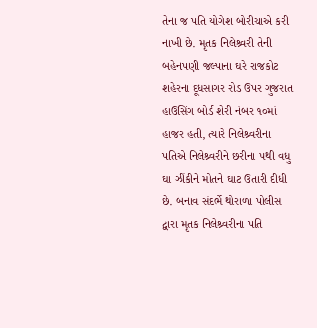તેના જ પતિ યોગેશ બોરીચાએ કરી નાખી છે. મૃતક નિલેશ્ર્વરી તેની બહેનપણી જલ્પાના ઘરે રાજકોટ શહેરના દૂધસાગર રોડ ઉપર ગુજરાત હાઉસિંગ બોર્ડ શેરી નંબર ૧૦માં હાજર હતી, ત્યારે નિલેશ્ર્વરીના પતિએ નિલેશ્ર્વરીને છરીના ૫થી વધુ ઘા ઝીંકીને મોતને ઘાટ ઉતારી દીધી છે. બનાવ સંદર્ભે થોરાળા પોલીસ દ્વારા મૃતક નિલેશ્ર્વરીના પતિ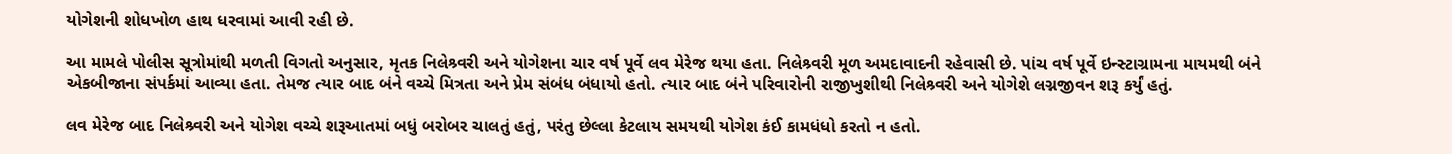યોગેશની શોધખોળ હાથ ધરવામાં આવી રહી છે.

આ મામલે પોલીસ સૂત્રોમાંથી મળતી વિગતો અનુસાર, મૃતક નિલેશ્ર્વરી અને યોગેશના ચાર વર્ષ પૂર્વે લવ મેરેજ થયા હતા. નિલેશ્ર્વરી મૂળ અમદાવાદની રહેવાસી છે. પાંચ વર્ષ પૂર્વે ઇન્સ્ટાગ્રામના માયમથી બંને એકબીજાના સંપર્કમાં આવ્યા હતા. તેમજ ત્યાર બાદ બંને વચ્ચે મિત્રતા અને પ્રેમ સંબંધ બંધાયો હતો. ત્યાર બાદ બંને પરિવારોની રાજીખુશીથી નિલેશ્ર્વરી અને યોગેશે લગ્નજીવન શરૂ કર્યું હતું.

લવ મેરેજ બાદ નિલેશ્ર્વરી અને યોગેશ વચ્ચે શરૂઆતમાં બધું બરોબર ચાલતું હતું, પરંતુ છેલ્લા કેટલાય સમયથી યોગેશ કંઈ કામધંધો કરતો ન હતો.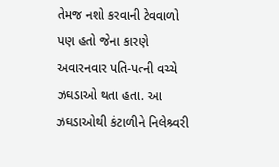તેમજ નશો કરવાની ટેવવાળો પણ હતો જેના કારણે અવારનવાર પતિ-પત્ની વચ્ચે ઝઘડાઓ થતા હતા. આ ઝઘડાઓથી કંટાળીને નિલેશ્ર્વરી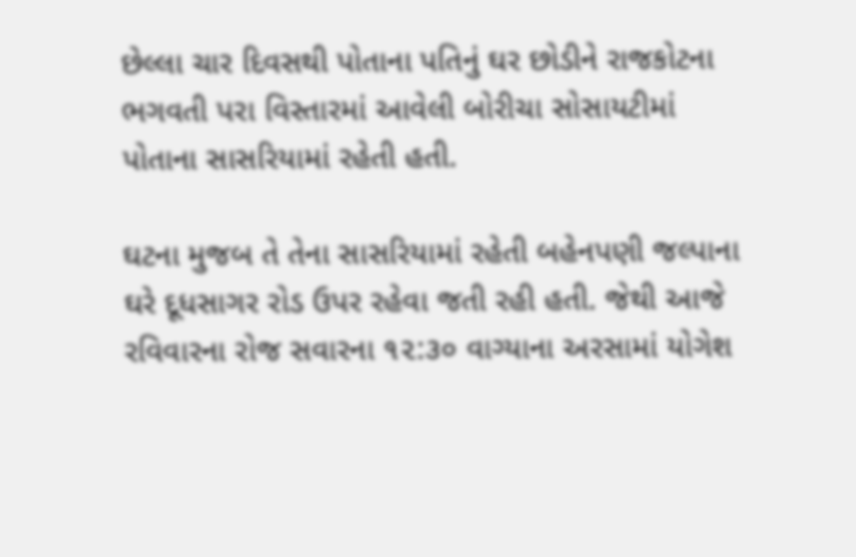છેલ્લા ચાર દિવસથી પોતાના પતિનું ઘર છોડીને રાજકોટના ભગવતી પરા વિસ્તારમાં આવેલી બોરીચા સોસાયટીમાં પોતાના સાસરિયામાં રહેતી હતી.

ઘટના મુજબ તે તેના સાસરિયામાં રહેતી બહેનપણી જલ્પાના ઘરે દૂધસાગર રોડ ઉપર રહેવા જતી રહી હતી. જેથી આજે રવિવારના રોજ સવારના ૧૨:૩૦ વાગ્યાના અરસામાં યોગેશ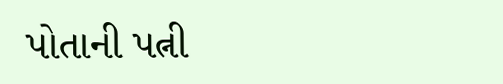પોતાની પત્ની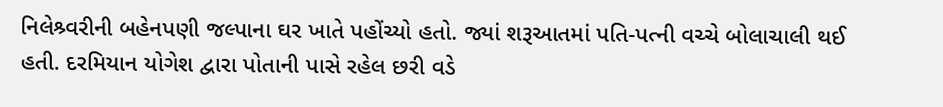નિલેશ્ર્વરીની બહેનપણી જલ્પાના ઘર ખાતે પહોંચ્યો હતો. જ્યાં શરૂઆતમાં પતિ-પત્ની વચ્ચે બોલાચાલી થઈ હતી. દરમિયાન યોગેશ દ્વારા પોતાની પાસે રહેલ છરી વડે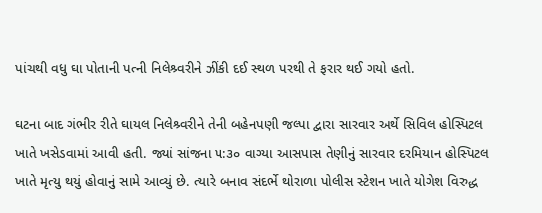પાંચથી વધુ ઘા પોતાની પત્ની નિલેશ્ર્વરીને ઝીંકી દઈ સ્થળ પરથી તે ફરાર થઈ ગયો હતો.

ઘટના બાદ ગંભીર રીતે ઘાયલ નિલેશ્ર્વરીને તેની બહેનપણી જલ્પા દ્વારા સારવાર અર્થે સિવિલ હોસ્પિટલ ખાતે ખસેડવામાં આવી હતી. જ્યાં સાંજના ૫:૩૦ વાગ્યા આસપાસ તેણીનું સારવાર દરમિયાન હોસ્પિટલ ખાતે મૃત્યુ થયું હોવાનું સામે આવ્યું છે. ત્યારે બનાવ સંદર્ભે થોરાળા પોલીસ સ્ટેશન ખાતે યોગેશ વિરુદ્ધ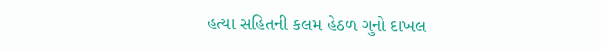હત્યા સહિતની કલમ હેઠળ ગુનો દાખલ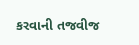કરવાની તજવીજ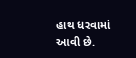હાથ ધરવામાં આવી છે.